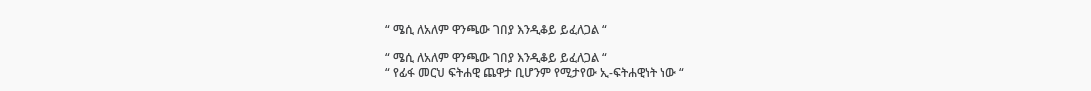“ ሜሲ ለአለም ዋንጫው ገበያ እንዲቆይ ይፈለጋል “

“ ሜሲ ለአለም ዋንጫው ገበያ እንዲቆይ ይፈለጋል “
“ የፊፋ መርህ ፍትሐዊ ጨዋታ ቢሆንም የሚታየው ኢ-ፍትሐዊነት ነው “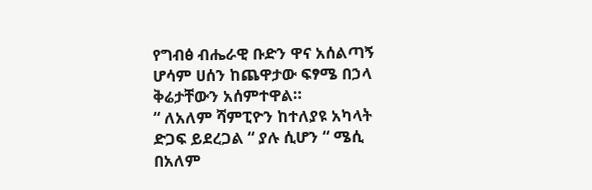የግብፅ ብሔራዊ ቡድን ዋና አሰልጣኝ ሆሳም ሀሰን ከጨዋታው ፍፃሜ በኃላ ቅሬታቸውን አሰምተዋል።
“ ለአለም ሻምፒዮን ከተለያዩ አካላት ድጋፍ ይደረጋል “ ያሉ ሲሆን “ ሜሲ በአለም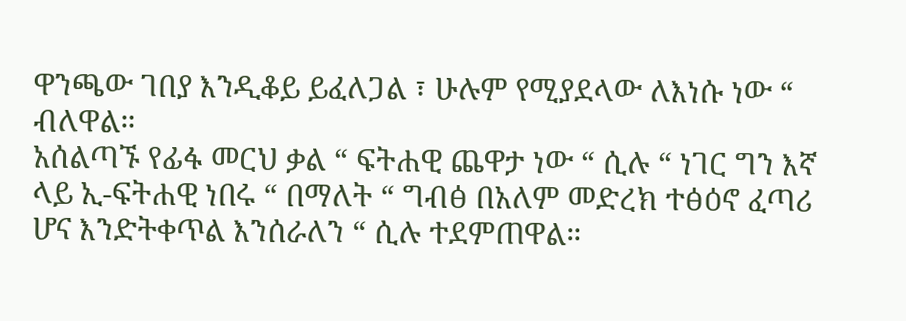ዋንጫው ገበያ እንዲቆይ ይፈለጋል ፣ ሁሉም የሚያደላው ለእነሱ ነው “ ብለዋል።
አሰልጣኙ የፊፋ መርህ ቃል “ ፍትሐዊ ጨዋታ ነው “ ሲሉ “ ነገር ግን እኛ ላይ ኢ-ፍትሐዊ ነበሩ “ በማለት “ ግብፅ በአለም መድረክ ተፅዕኖ ፈጣሪ ሆና እንድትቀጥል እንሰራለን “ ሲሉ ተደምጠዋል።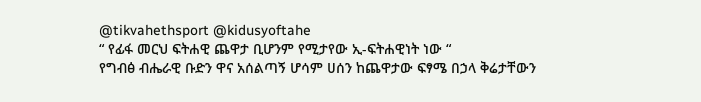@tikvahethsport @kidusyoftahe
“ የፊፋ መርህ ፍትሐዊ ጨዋታ ቢሆንም የሚታየው ኢ-ፍትሐዊነት ነው “
የግብፅ ብሔራዊ ቡድን ዋና አሰልጣኝ ሆሳም ሀሰን ከጨዋታው ፍፃሜ በኃላ ቅሬታቸውን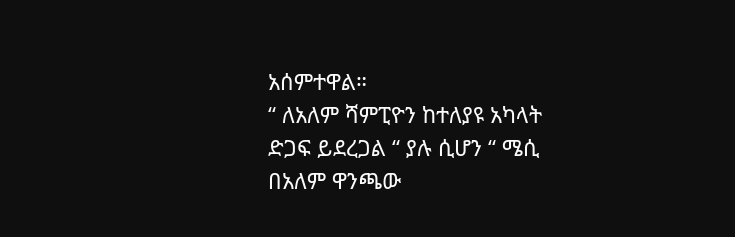አሰምተዋል።
“ ለአለም ሻምፒዮን ከተለያዩ አካላት ድጋፍ ይደረጋል “ ያሉ ሲሆን “ ሜሲ በአለም ዋንጫው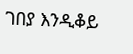ገበያ እንዲቆይ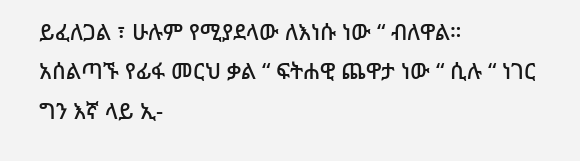ይፈለጋል ፣ ሁሉም የሚያደላው ለእነሱ ነው “ ብለዋል።
አሰልጣኙ የፊፋ መርህ ቃል “ ፍትሐዊ ጨዋታ ነው “ ሲሉ “ ነገር ግን እኛ ላይ ኢ-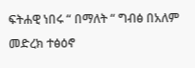ፍትሐዊ ነበሩ “ በማለት “ ግብፅ በአለም መድረክ ተፅዕኖ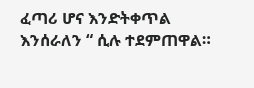ፈጣሪ ሆና እንድትቀጥል እንሰራለን “ ሲሉ ተደምጠዋል።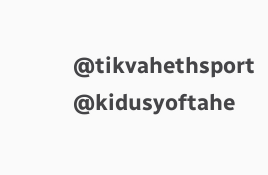@tikvahethsport @kidusyoftahe